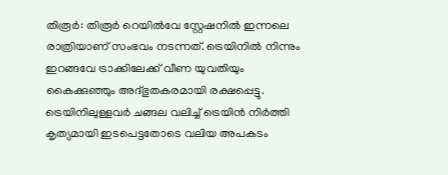തിരൂർ: തിരൂര്‍ റെയില്‍വേ സ്റ്റേഷനില്‍ ഇന്നലെ രാത്രിയാണ് സംഭവം നടന്നത്. ട്രെയിനില്‍ നിന്നും ഇറങ്ങവേ ട്രാക്കിലേക്ക് വീണ യുവതിയും കൈക്കുഞ്ഞും അദ്ഭുതകരമായി രക്ഷപ്പെട്ടു. ട്രെയിനിലുള്ളവര്‍ ചങ്ങല വലിച്ച്‌ ട്രെയിന്‍ നിര്‍ത്തി കൃത്യമായി ഇടപെട്ടതോടെ വലിയ അപകടം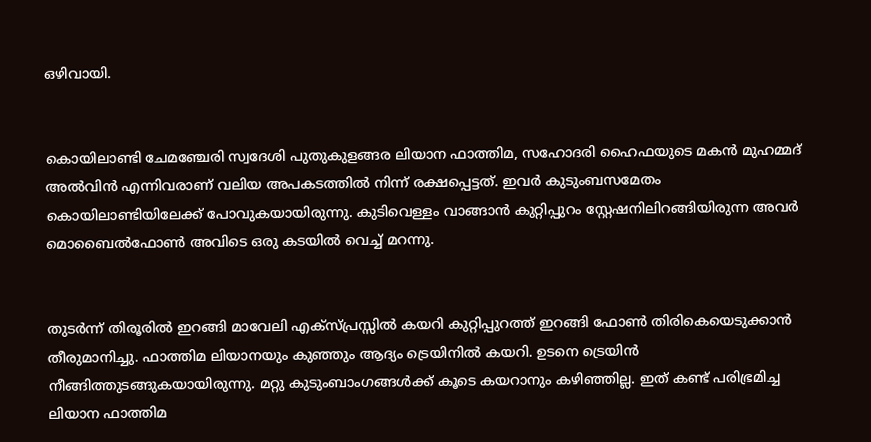ഒഴിവായി.


കൊയിലാണ്ടി ചേമഞ്ചേരി സ്വദേശി പുതുകുളങ്ങര ലിയാന ഫാത്തിമ, സഹോദരി ഹൈഫയുടെ മകന്‍ മുഹമ്മദ് അല്‍വിന്‍ എന്നിവരാണ് വലിയ അപകടത്തില്‍ നിന്ന് രക്ഷപ്പെട്ടത്. ഇവര്‍ കുടുംബസമേതം കൊയിലാണ്ടിയിലേക്ക് പോവുകയായിരുന്നു. കുടിവെള്ളം വാങ്ങാന്‍ കുറ്റിപ്പുറം സ്റ്റേഷനിലിറങ്ങിയിരുന്ന അവര്‍ മൊബൈല്‍ഫോണ്‍ അവിടെ ഒരു കടയില്‍ വെച്ച്‌ മറന്നു.


തുടര്‍ന്ന് തിരൂരില്‍ ഇറങ്ങി മാവേലി എക്‌സ്പ്രസ്സില്‍ കയറി കുറ്റിപ്പുറത്ത് ഇറങ്ങി ഫോണ്‍ തിരികെയെടുക്കാന്‍ തീരുമാനിച്ചു. ഫാത്തിമ ലിയാനയും കുഞ്ഞും ആദ്യം ട്രെയിനില്‍ കയറി. ഉടനെ ട്രെയിന്‍ നീങ്ങിത്തുടങ്ങുകയായിരുന്നു. മറ്റു കുടുംബാംഗങ്ങള്‍ക്ക് കൂടെ കയറാനും കഴിഞ്ഞില്ല. ഇത് കണ്ട് പരിഭ്രമിച്ച ലിയാന ഫാത്തിമ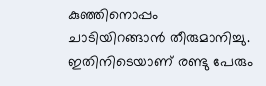കുഞ്ഞിനൊപ്പം ചാടിയിറങ്ങാന്‍ തീരുമാനിച്ചു. ഇതിനിടെയാണ് രണ്ടു പേരും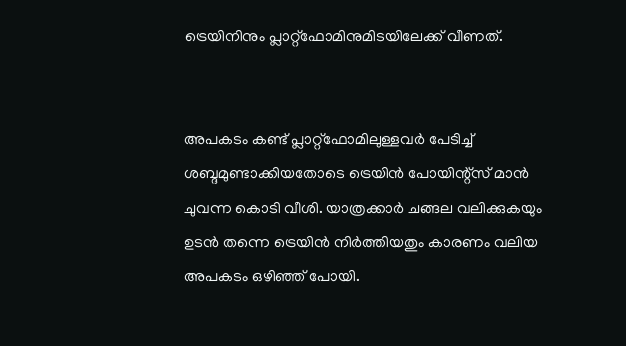ട്രെയിനിനും പ്ലാറ്റ്‌ഫോമിനുമിടയിലേക്ക് വീണത്.


അപകടം കണ്ട് പ്ലാറ്റ്‌ഫോമിലുള്ളവര്‍ പേടിച്ച്‌ ശബ്ദമുണ്ടാക്കിയതോടെ ട്രെയിന്‍ പോയിന്റ്‌സ് മാന്‍ ചുവന്ന കൊടി വീശി. യാത്രക്കാര്‍ ചങ്ങല വലിക്കുകയും ഉടന്‍ തന്നെ ട്രെയിന്‍ നിര്‍ത്തിയതും കാരണം വലിയ അപകടം ഒഴിഞ്ഞ് പോയി.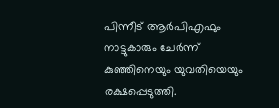പിന്നീട് ആര്‍പിഎഫും നാട്ടുകാരും ചേര്‍ന്ന് കുഞ്ഞിനെയും യുവതിയെയും രക്ഷപ്പെടുത്തി.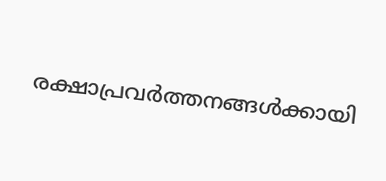രക്ഷാപ്രവര്‍ത്തനങ്ങള്‍ക്കായി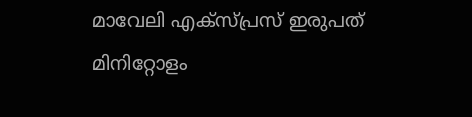മാവേലി എക്‌സ്പ്രസ് ഇരുപത് മിനിറ്റോളം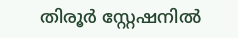തിരൂര്‍ സ്റ്റേഷനില്‍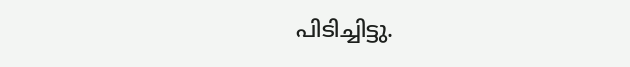പിടിച്ചിട്ടു.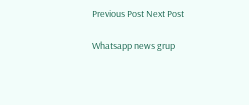Previous Post Next Post

Whatsapp news grup